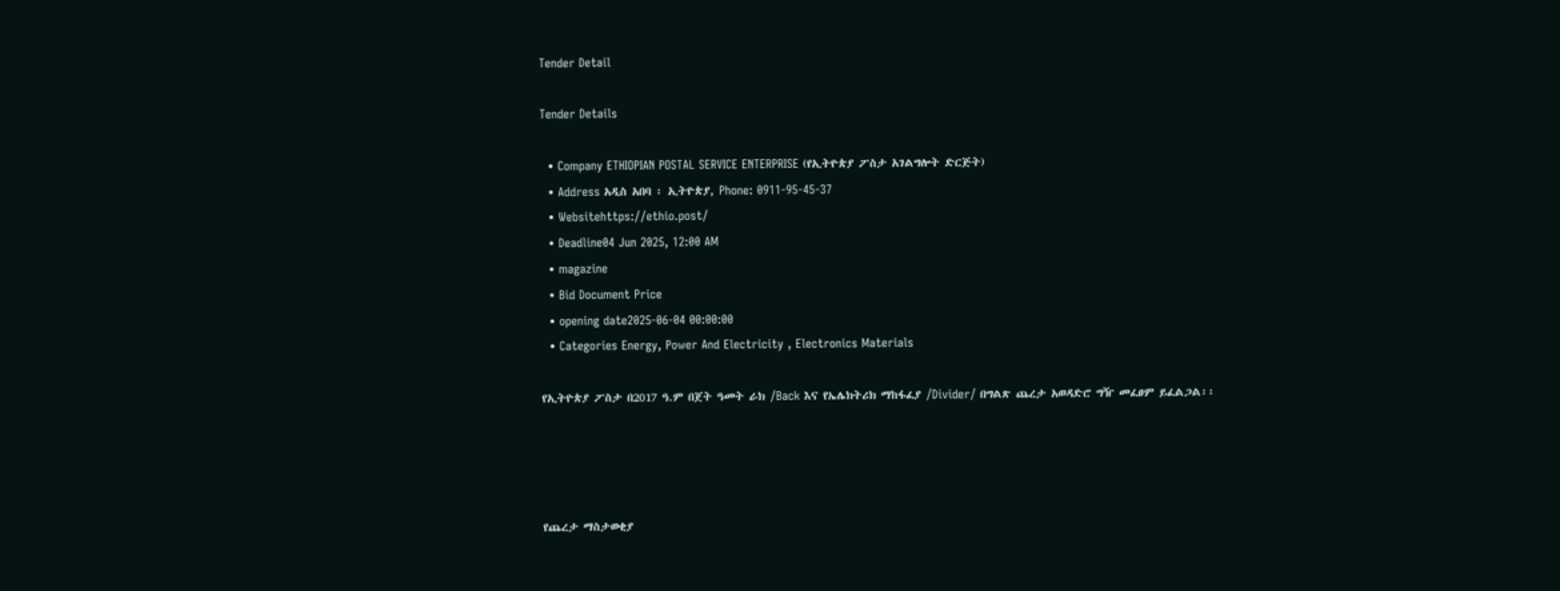Tender Detail

Tender Details

  • Company ETHIOPIAN POSTAL SERVICE ENTERPRISE (የኢትዮጵያ ፖስታ አገልግሎት ድርጅት)
  • Address አዲስ አበባ ፡ ኢትዮጵያ, Phone: 0911-95-45-37
  • Websitehttps://ethio.post/
  • Deadline04 Jun 2025, 12:00 AM
  • magazine
  • Bid Document Price
  • opening date2025-06-04 00:00:00
  • Categories Energy, Power And Electricity , Electronics Materials

የኢትዮጵያ ፖስታ በ2017 ዓ.ም በጀት ዓመት ራክ /Back እና የኤሌክትሪክ ማከፋፈያ /Divider/ በግልጽ ጨረታ አወዳድሮ ግዥ መፈፀም ይፈልጋል፡፡




የጨረታ ማስታወቂያ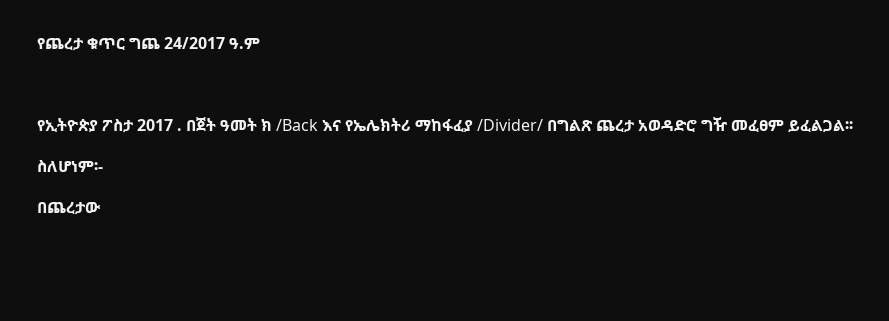የጨረታ ቁጥር ግጨ 24/2017 ዓ.ም



የኢትዮጵያ ፖስታ 2017 . በጀት ዓመት ክ /Back እና የኤሌክትሪ ማከፋፈያ /Divider/ በግልጽ ጨረታ አወዳድሮ ግዥ መፈፀም ይፈልጋል፡፡

ስለሆነም፡-

በጨረታው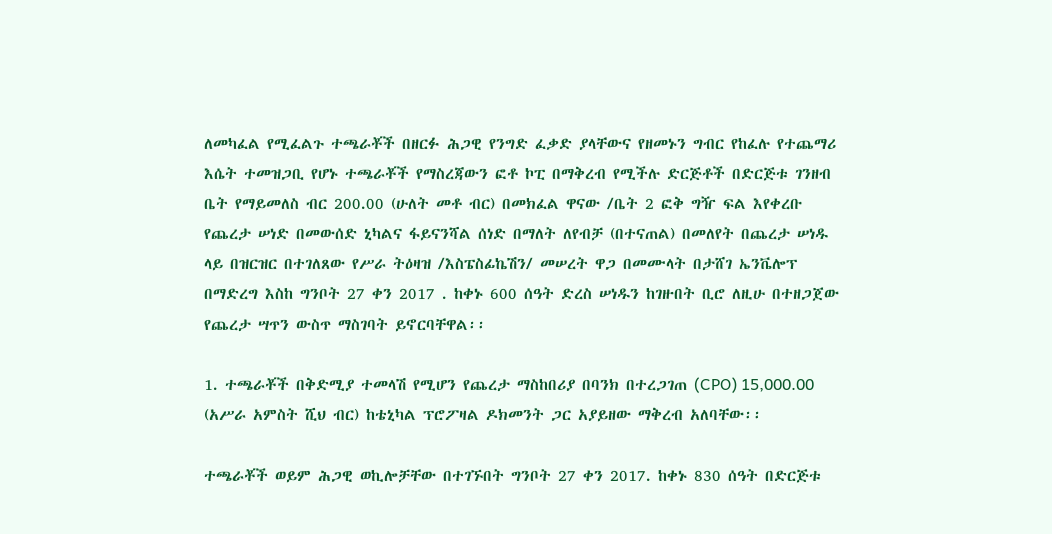ለመካፈል የሚፈልጉ ተጫራቾች በዘርፉ ሕጋዊ የንግድ ፈቃድ ያላቸውና የዘመኑን ግብር የከፈሉ የተጨማሪ እሴት ተመዝጋቢ የሆኑ ተጫራቾች የማስረጃውን ፎቶ ኮፒ በማቅረብ የሚችሉ ድርጅቶች በድርጅቱ ገንዘብ ቤት የማይመለስ ብር 200.00 (ሁለት መቶ ብር) በመክፈል ዋናው /ቤት 2 ፎቅ ግዥ ፍል እየቀረቡ የጨረታ ሠነድ በመውሰድ ኒካልና ፋይናንሻል ሰነድ በማለት ለየብቻ (በተናጠል) በመለየት በጨረታ ሠነዱ ላይ በዝርዝር በተገለጸው የሥራ ትዕዛዝ /እስፔስፊኬሽን/ መሠረት ዋጋ በመሙላት በታሸገ ኤንቬሎፕ በማድረግ እስከ ግንቦት 27 ቀን 2017 . ከቀኑ 600 ሰዓት ድረስ ሠነዱን ከገዙበት ቢሮ ለዚሁ በተዘጋጀው የጨረታ ሣጥን ውስጥ ማስገባት ይኖርባቸዋል፡፡

1. ተጫራቾች በቅድሚያ ተመላሽ የሚሆን የጨረታ ማስከበሪያ በባንክ በተረጋገጠ (CPO) 15,000.00 (አሥራ አምስት ሺህ ብር) ከቴኒካል ፕሮፖዛል ዶክመንት ጋር አያይዘው ማቅረብ አለባቸው፡፡

ተጫራቾች ወይም ሕጋዊ ወኪሎቻቸው በተገኙበት ግንቦት 27 ቀን 2017. ከቀኑ 830 ሰዓት በድርጅቱ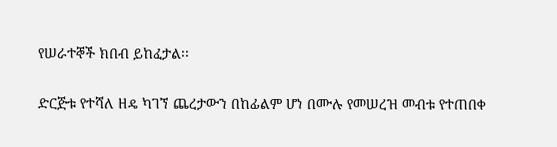የሠራተኞች ክበብ ይከፈታል፡፡

ድርጅቱ የተሻለ ዘዴ ካገኘ ጨረታውን በከፊልም ሆነ በሙሉ የመሠረዝ መብቱ የተጠበቀ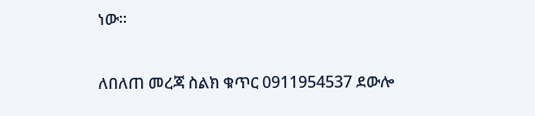ነው፡፡

ለበለጠ መረጃ ስልክ ቁጥር 0911954537 ደውሎ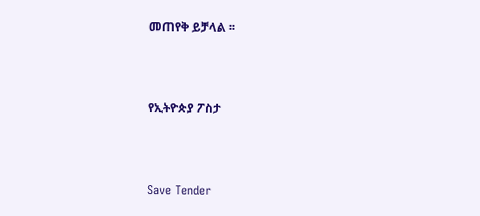መጠየቅ ይቻላል ፡፡



የኢትዮጵያ ፖስታ



Save Tender